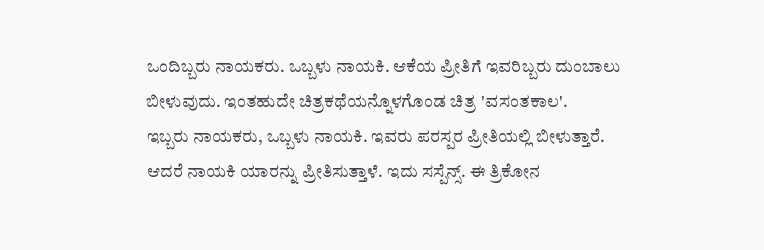ಒಂದಿಬ್ಬರು ನಾಯಕರು. ಒಬ್ಬಳು ನಾಯಕಿ. ಆಕೆಯ ಪ್ರೀತಿಗೆ ಇವರಿಬ್ಬರು ದುಂಬಾಲು ಬೀಳುವುದು. ಇಂತಹುದೇ ಚಿತ್ರಕಥೆಯನ್ನೊಳಗೊಂಡ ಚಿತ್ರ 'ವಸಂತಕಾಲ'.
ಇಬ್ಬರು ನಾಯಕರು, ಒಬ್ಬಳು ನಾಯಕಿ. ಇವರು ಪರಸ್ಪರ ಪ್ರೀತಿಯಲ್ಲಿ ಬೀಳುತ್ತಾರೆ. ಆದರೆ ನಾಯಕಿ ಯಾರನ್ನು ಪ್ರೀತಿಸುತ್ತಾಳೆ. ಇದು ಸಸ್ಪೆನ್ಸ್. ಈ ತ್ರಿಕೋನ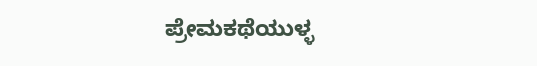ಪ್ರೇಮಕಥೆಯುಳ್ಳ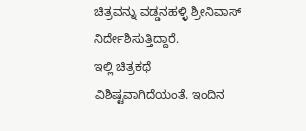ಚಿತ್ರವನ್ನು ವಡ್ಡನಹಳ್ಳಿ ಶ್ರೀನಿವಾಸ್ ನಿರ್ದೇಶಿಸುತ್ತಿದ್ದಾರೆ.
ಇಲ್ಲಿ ಚಿತ್ರಕಥೆ ವಿಶಿಷ್ಟವಾಗಿದೆಯಂತೆ. ಇಂದಿನ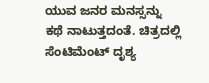ಯುವ ಜನರ ಮನಸ್ಸನ್ನು ಕಥೆ ನಾಟುತ್ತದಂತೆ. ಚಿತ್ರದಲ್ಲಿ ಸೆಂಟಿಮೆಂಟ್ ದೃಶ್ಯ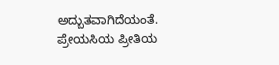ಅದ್ಬುತವಾಗಿದೆಯಂತೆ. ಪ್ರೇಯಸಿಯ ಪ್ರೀತಿಯ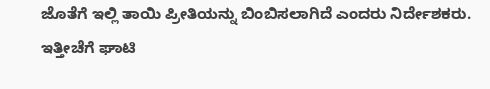ಜೊತೆಗೆ ಇಲ್ಲಿ ತಾಯಿ ಪ್ರೀತಿಯನ್ನು ಬಿಂಬಿಸಲಾಗಿದೆ ಎಂದರು ನಿರ್ದೇಶಕರು.
ಇತ್ತೀಚೆಗೆ ಘಾಟಿ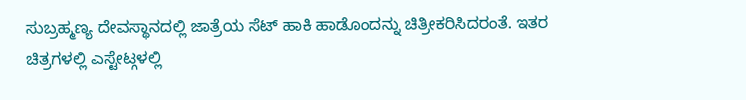ಸುಬ್ರಹ್ಮಣ್ಯ ದೇವಸ್ಥಾನದಲ್ಲಿ ಜಾತ್ರೆಯ ಸೆಟ್ ಹಾಕಿ ಹಾಡೊಂದನ್ನು ಚಿತ್ರೀಕರಿಸಿದರಂತೆ. ಇತರ ಚಿತ್ರಗಳಲ್ಲಿ ಎಸ್ಟೇಟ್ಗಳಲ್ಲಿ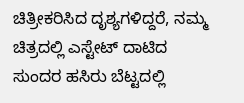ಚಿತ್ರೀಕರಿಸಿದ ದೃಶ್ಯಗಳಿದ್ದರೆ, ನಮ್ಮ ಚಿತ್ರದಲ್ಲಿ ಎಸ್ಟೇಟ್ ದಾಟಿದ ಸುಂದರ ಹಸಿರು ಬೆಟ್ಟದಲ್ಲಿ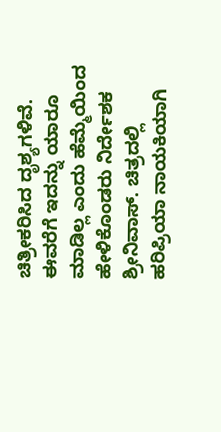ಚಿತ್ರೀಕರಿಸಿದ ದೃಶ್ಯಗಳಿವೆ. ಈವರೆಗೆ ಇದನ್ನು ಯಾರೂ ಮಾಡಿಲ್ಲ ಎಂದು ಹೆಮ್ಮೆಯಿಂದ ಹೇಳಿಕೊಂಡರು ನಿರ್ದೇಶಕ ಶ್ರೀನಿವಾಸ್. ಚಿತ್ರದಲ್ಲಿ ಹರಿಪ್ರಿಯಾ ನಾಯಕಿಯಾಗಿ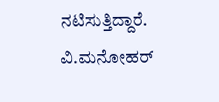ನಟಿಸುತ್ತಿದ್ದಾರೆ. ವಿ.ಮನೋಹರ್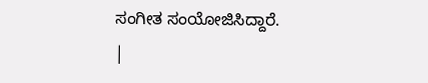ಸಂಗೀತ ಸಂಯೋಜಿಸಿದ್ದಾರೆ.
|